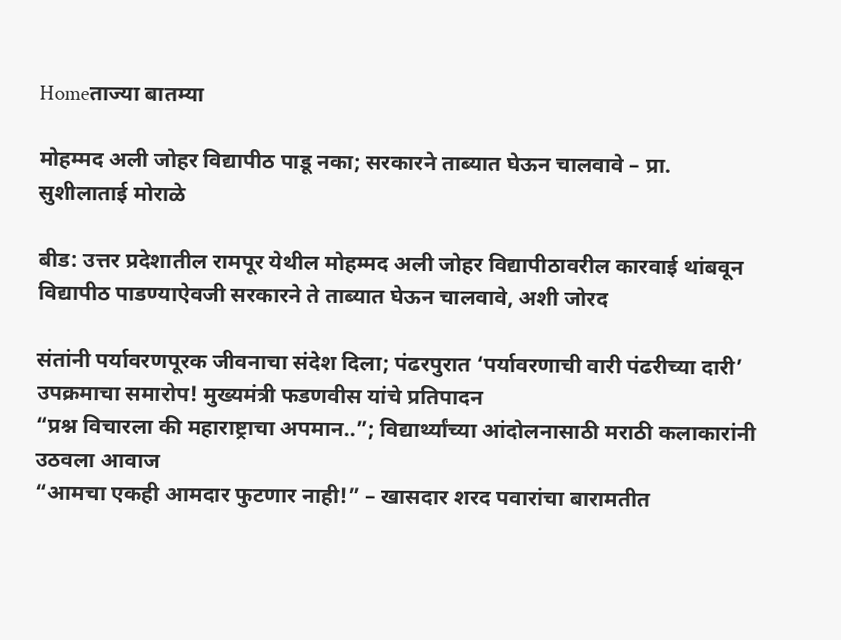Homeताज्या बातम्या

मोहम्मद अली जोहर विद्यापीठ पाडू नका; सरकारने ताब्यात घेऊन चालवावे – प्रा. सुशीलाताई मोराळे

बीड: उत्तर प्रदेशातील रामपूर येथील मोहम्मद अली जोहर विद्यापीठावरील कारवाई थांबवून विद्यापीठ पाडण्याऐवजी सरकारने ते ताब्यात घेऊन चालवावे, अशी जोरद

संतांनी पर्यावरणपूरक जीवनाचा संदेश दिला; पंढरपुरात ‘पर्यावरणाची वारी पंढरीच्या दारी’ उपक्रमाचा समारोप! मुख्यमंत्री फडणवीस यांचे प्रतिपादन
“प्रश्न विचारला की महाराष्ट्राचा अपमान..”; विद्यार्थ्यांच्या आंदोलनासाठी मराठी कलाकारांनी उठवला आवाज
“आमचा एकही आमदार फुटणार नाही!” – खासदार शरद पवारांचा बारामतीत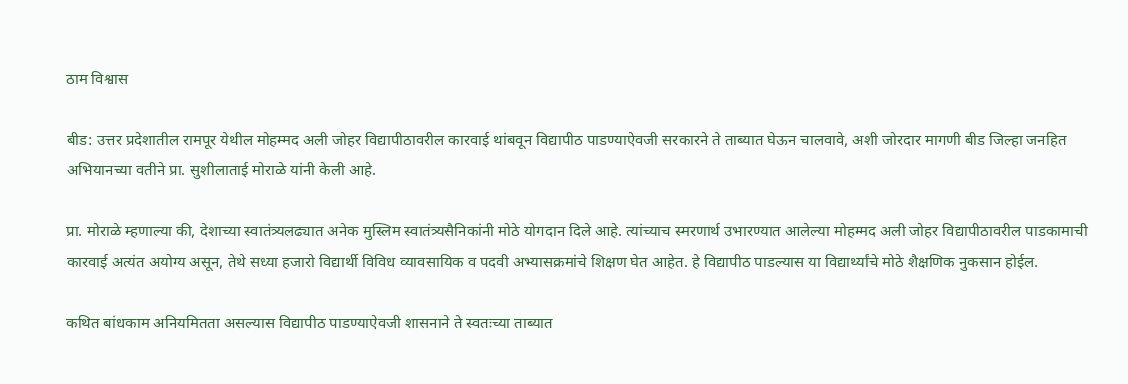ठाम विश्वास

बीड: उत्तर प्रदेशातील रामपूर येथील मोहम्मद अली जोहर विद्यापीठावरील कारवाई थांबवून विद्यापीठ पाडण्याऐवजी सरकारने ते ताब्यात घेऊन चालवावे, अशी जोरदार मागणी बीड जिल्हा जनहित अभियानच्या वतीने प्रा. सुशीलाताई मोराळे यांनी केली आहे.

प्रा. मोराळे म्हणाल्या की, देशाच्या स्वातंत्र्यलढ्यात अनेक मुस्लिम स्वातंत्र्यसैनिकांनी मोठे योगदान दिले आहे. त्यांच्याच स्मरणार्थ उभारण्यात आलेल्या मोहम्मद अली जोहर विद्यापीठावरील पाडकामाची कारवाई अत्यंत अयोग्य असून, तेथे सध्या हजारो विद्यार्थी विविध व्यावसायिक व पदवी अभ्यासक्रमांचे शिक्षण घेत आहेत. हे विद्यापीठ पाडल्यास या विद्यार्थ्यांचे मोठे शैक्षणिक नुकसान होईल.

कथित बांधकाम अनियमितता असल्यास विद्यापीठ पाडण्याऐवजी शासनाने ते स्वतःच्या ताब्यात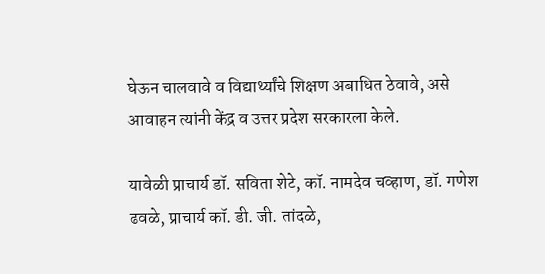घेऊन चालवावे व विद्यार्थ्यांचे शिक्षण अबाधित ठेवावे, असे आवाहन त्यांनी केंद्र व उत्तर प्रदेश सरकारला केले.

यावेळी प्राचार्य डॉ. सविता शेटे, कॉ. नामदेव चव्हाण, डॉ. गणेश ढवळे, प्राचार्य कॉ. डी. जी. तांदळे,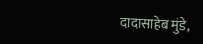दादासाहेब मुंडे,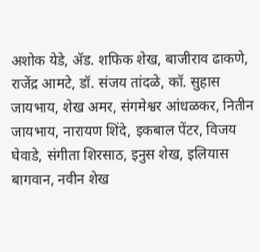अशोक येडे, ॲड. शफिक शेख, बाजीराव ढाकणे, राजेंद्र आमटे, डॉ. संजय तांदळे, कॉ. सुहास जायभाय, शेख अमर, संगमेश्वर आंधळकर, नितीन जायभाय, नारायण शिंदे, इकबाल पेंटर, विजय घेवाडे, संगीता शिरसाठ, इनुस शेख, इलियास बागवान, नवीन शेख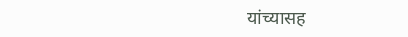यांच्यासह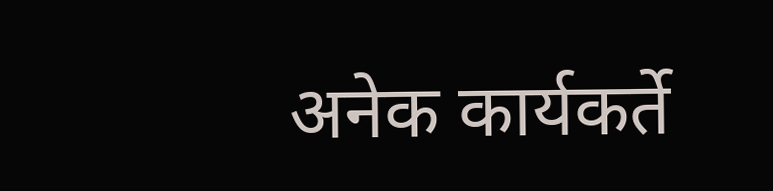अनेक कार्यकर्ते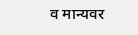व मान्यवर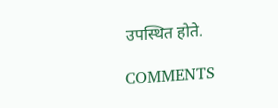उपस्थित होते.

COMMENTS